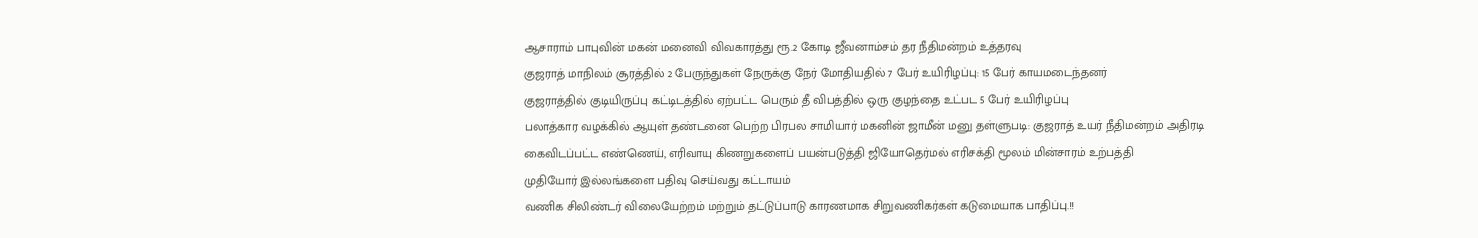ஆசாராம் பாபுவின் மகன் மனைவி விவகாரத்து ரூ.2 கோடி ஜீவனாம்சம் தர நீதிமன்றம் உத்தரவு
குஜராத் மாநிலம் சூரத்தில் 2 பேருந்துகள் நேருக்கு நேர் மோதியதில் 7 பேர் உயிரிழப்பு: 15 பேர் காயமடைந்தனர்
குஜராத்தில் குடியிருப்பு கட்டிடத்தில் ஏற்பட்ட பெரும் தீ விபத்தில் ஒரு குழந்தை உட்பட 5 பேர் உயிரிழப்பு
பலாத்கார வழக்கில் ஆயுள் தண்டனை பெற்ற பிரபல சாமியார் மகனின் ஜாமீன் மனு தள்ளுபடி: குஜராத் உயர் நீதிமன்றம் அதிரடி
கைவிடப்பட்ட எண்ணெய், எரிவாயு கிணறுகளைப் பயன்படுத்தி ஜியோதெர்மல் எரிசக்தி மூலம் மின்சாரம் உற்பத்தி
முதியோர் இல்லங்களை பதிவு செய்வது கட்டாயம்
வணிக சிலிண்டர் விலையேற்றம் மற்றும் தட்டுப்பாடு காரணமாக சிறுவணிகர்கள் கடுமையாக பாதிப்பு.!!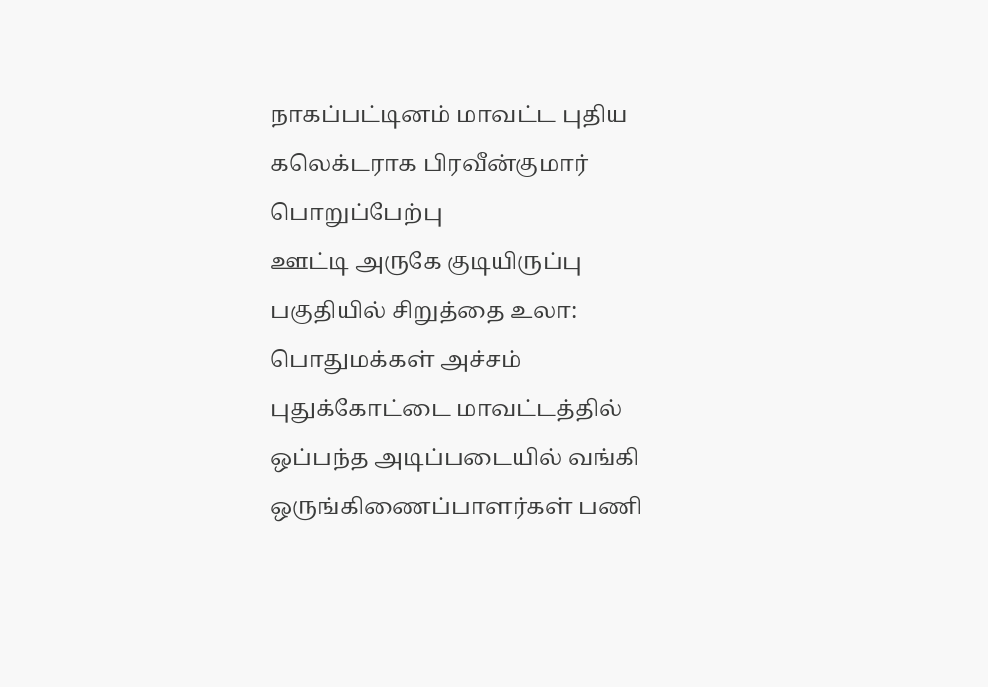நாகப்பட்டினம் மாவட்ட புதிய கலெக்டராக பிரவீன்குமார் பொறுப்பேற்பு
ஊட்டி அருகே குடியிருப்பு பகுதியில் சிறுத்தை உலா: பொதுமக்கள் அச்சம்
புதுக்கோட்டை மாவட்டத்தில் ஒப்பந்த அடிப்படையில் வங்கி ஒருங்கிணைப்பாளர்கள் பணி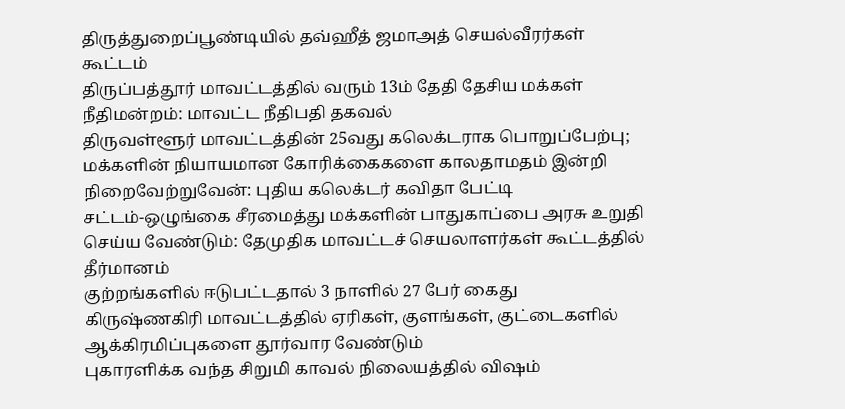திருத்துறைப்பூண்டியில் தவ்ஹீத் ஜமாஅத் செயல்வீரர்கள் கூட்டம்
திருப்பத்தூர் மாவட்டத்தில் வரும் 13ம் தேதி தேசிய மக்கள் நீதிமன்றம்: மாவட்ட நீதிபதி தகவல்
திருவள்ளூர் மாவட்டத்தின் 25வது கலெக்டராக பொறுப்பேற்பு; மக்களின் நியாயமான கோரிக்கைகளை காலதாமதம் இன்றி நிறைவேற்றுவேன்: புதிய கலெக்டர் கவிதா பேட்டி
சட்டம்-ஒழுங்கை சீரமைத்து மக்களின் பாதுகாப்பை அரசு உறுதி செய்ய வேண்டும்: தேமுதிக மாவட்டச் செயலாளர்கள் கூட்டத்தில் தீர்மானம்
குற்றங்களில் ஈடுபட்டதால் 3 நாளில் 27 பேர் கைது
கிருஷ்ணகிரி மாவட்டத்தில் ஏரிகள், குளங்கள், குட்டைகளில் ஆக்கிரமிப்புகளை தூர்வார வேண்டும்
புகாரளிக்க வந்த சிறுமி காவல் நிலையத்தில் விஷம்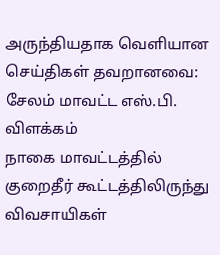அருந்தியதாக வெளியான செய்திகள் தவறானவை: சேலம் மாவட்ட எஸ்.பி. விளக்கம்
நாகை மாவட்டத்தில் குறைதீர் கூட்டத்திலிருந்து விவசாயிகள்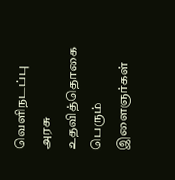வெளிநடப்பு
அரசு உதவித்தொகை பெரும் இளைஞர்கள்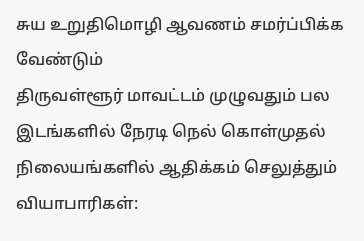சுய உறுதிமொழி ஆவணம் சமர்ப்பிக்க வேண்டும்
திருவள்ளூர் மாவட்டம் முழுவதும் பல இடங்களில் நேரடி நெல் கொள்முதல் நிலையங்களில் ஆதிக்கம் செலுத்தும் வியாபாரிகள்: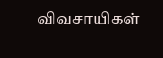விவசாயிகள்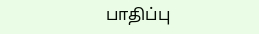பாதிப்பு